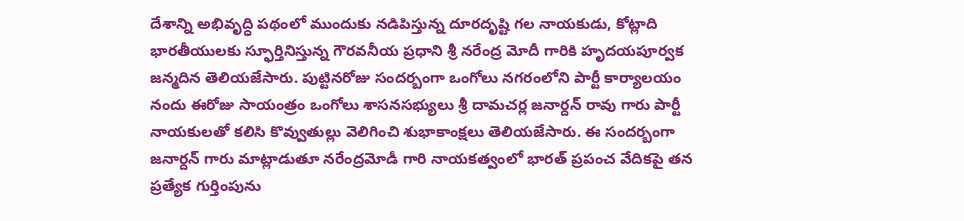దేశాన్ని అభివృద్ధి పథంలో ముందుకు నడిపిస్తున్న దూరదృష్టి గల నాయకుడు, కోట్లాది భారతీయులకు స్ఫూర్తినిస్తున్న గౌరవనీయ ప్రధాని శ్రీ నరేంద్ర మోదీ గారికి హృదయపూర్వక జన్మదిన తెలియజేసారు. పుట్టినరోజు సందర్బంగా ఒంగోలు నగరంలోని పార్టీ కార్యాలయం నందు ఈరోజు సాయంత్రం ఒంగోలు శాసనసభ్యులు శ్రీ దామచర్ల జనార్దన్ రావు గారు పార్టీ నాయకులతో కలిసి కొవ్వుతుల్లు వెలిగించి శుభాకాంక్షలు తెలియజేసారు. ఈ సందర్బంగా జనార్దన్ గారు మాట్లాడుతూ నరేంద్రమోడీ గారి నాయకత్వంలో భారత్ ప్రపంచ వేదికపై తన ప్రత్యేక గుర్తింపును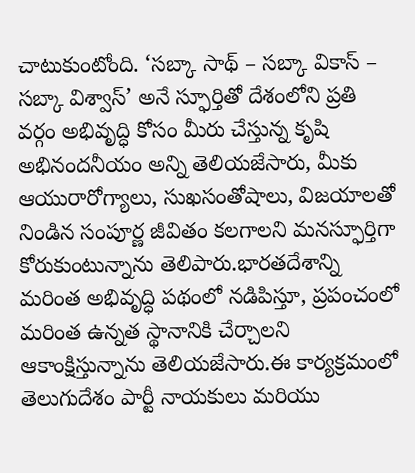చాటుకుంటోంది. ‘సబ్కా సాథ్ – సబ్కా వికాస్ – సబ్కా విశ్వాస్’ అనే స్ఫూర్తితో దేశంలోని ప్రతి వర్గం అభివృద్ధి కోసం మీరు చేస్తున్న కృషి అభినందనీయం అన్ని తెలియజేసారు, మీకు ఆయురారోగ్యాలు, సుఖసంతోషాలు, విజయాలతో నిండిన సంపూర్ణ జీవితం కలగాలని మనస్ఫూర్తిగా కోరుకుంటున్నాను తెలిపారు.భారతదేశాన్ని మరింత అభివృద్ధి పథంలో నడిపిస్తూ, ప్రపంచంలో మరింత ఉన్నత స్థానానికి చేర్చాలని ఆకాంక్షిస్తున్నాను తెలియజేసారు.ఈ కార్యక్రమంలో తెలుగుదేశం పార్టీ నాయకులు మరియు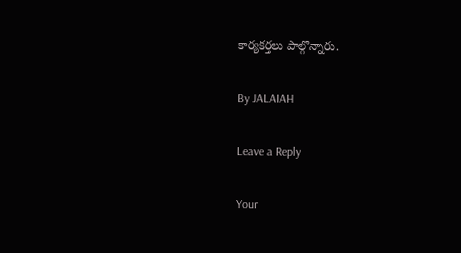కార్యకర్తలు పాల్గొన్నారు.

By JALAIAH

Leave a Reply

Your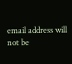email address will not be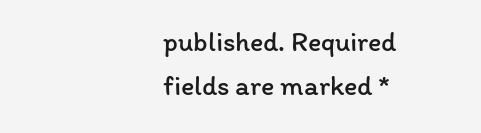published. Required fields are marked *